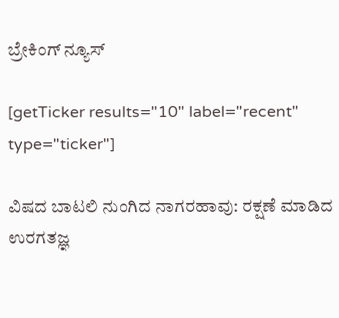ಬ್ರೇಕಿಂಗ್ ನ್ಯೂಸ್

[getTicker results="10" label="recent" type="ticker"]

ವಿಷದ ಬಾಟಲಿ ನುಂಗಿದ ನಾಗರಹಾವು: ರಕ್ಷಣೆ ಮಾಡಿದ ಉರಗತಜ್ಞ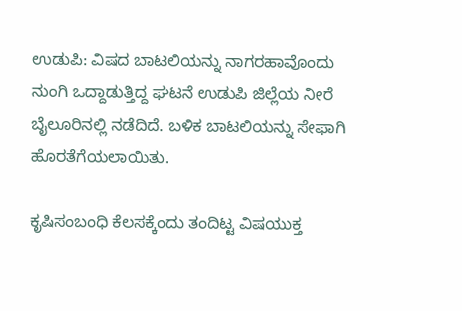ಉಡುಪಿ: ವಿಷದ ಬಾಟಲಿಯನ್ನು ನಾಗರಹಾವೊಂದು ನುಂಗಿ ಒದ್ದಾಡುತ್ತಿದ್ದ ಘಟನೆ ಉಡುಪಿ ಜಿಲ್ಲೆಯ ನೀರೆ ಬೈಲೂರಿನಲ್ಲಿ ನಡೆದಿದೆ. ಬಳಿಕ ಬಾಟಲಿಯನ್ನು ಸೇಫಾಗಿ ಹೊರತೆಗೆಯಲಾಯಿತು.

ಕೃಷಿಸಂಬಂಧಿ ಕೆಲಸಕ್ಕೆಂದು ತಂದಿಟ್ಟ ವಿಷಯುಕ್ತ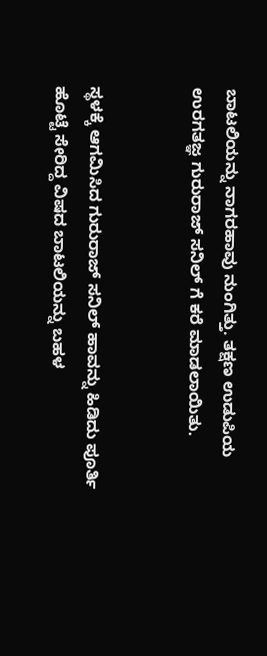ಬಾಟಲಿಯನ್ನು ನಾಗರಹಾವು ನುಂಗಿತ್ತು. ತಕ್ಷಣ ಉಡುಪಿಯ ಉರಗತಜ್ಞ ಗುರುರಾಜ್ ಸನಿಲ್ ಗೆ ಕರೆ ಮಾಡಲಾಯಿತು.


ಸ್ಥಳಕ್ಕೆ ಆಗಮಿಸಿದ ಗುರುರಾಜ್ ಸನಿಲ್‌ ಹಾವನ್ನು ಹಿಡಿದು ಪೂರ್ತಿ ಹೊಟ್ಟೆ ಸೇರಿದ್ದ ವಿಷದ ಬಾಟಲಿಯನ್ನು ಬಹಳ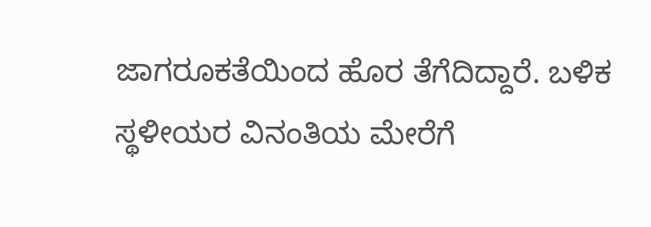ಜಾಗರೂಕತೆಯಿಂದ ಹೊರ ತೆಗೆದಿದ್ದಾರೆ. ಬಳಿಕ ಸ್ಥಳೀಯರ ವಿನಂತಿಯ ಮೇರೆಗೆ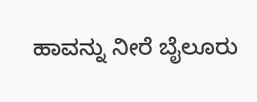ಹಾವನ್ನು ನೀರೆ ಬೈಲೂರು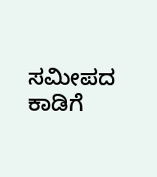ಸಮೀಪದ ಕಾಡಿಗೆ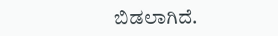ಬಿಡಲಾಗಿದೆ.